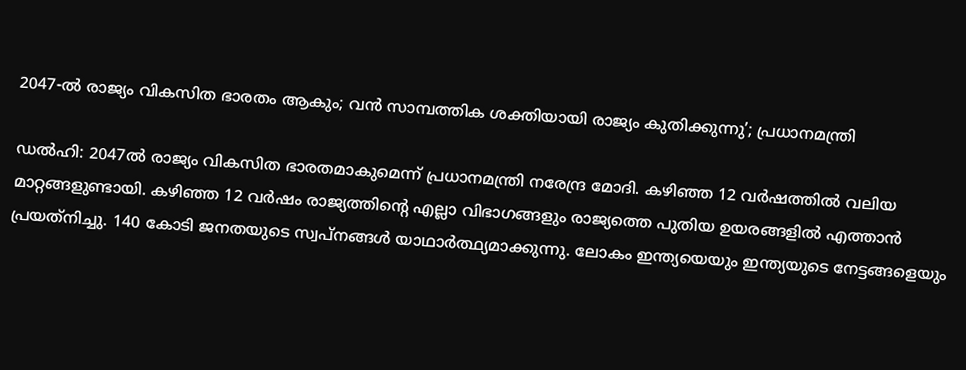2047-ല്‍ രാജ്യം വികസിത ഭാരതം ആകും; വന്‍ സാമ്പത്തിക ശക്തിയായി രാജ്യം കുതിക്കുന്നു’; പ്രധാനമന്ത്രി

ഡല്‍ഹി: 2047ല്‍ രാജ്യം വികസിത ഭാരതമാകുമെന്ന് പ്രധാനമന്ത്രി നരേന്ദ്ര മോദി. കഴിഞ്ഞ 12 വര്‍ഷത്തില്‍ വലിയ മാറ്റങ്ങളുണ്ടായി. കഴിഞ്ഞ 12 വര്‍ഷം രാജ്യത്തിന്റെ എല്ലാ വിഭാഗങ്ങളും രാജ്യത്തെ പുതിയ ഉയരങ്ങളില്‍ എത്താന്‍ പ്രയത്‌നിച്ചു. 140 കോടി ജനതയുടെ സ്വപ്നങ്ങള്‍ യാഥാര്‍ത്ഥ്യമാക്കുന്നു. ലോകം ഇന്ത്യയെയും ഇന്ത്യയുടെ നേട്ടങ്ങളെയും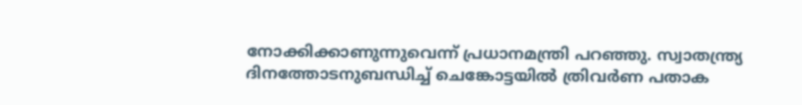നോക്കിക്കാണുന്നുവെന്ന് പ്രധാനമന്ത്രി പറഞ്ഞു. സ്വാതന്ത്ര്യ ദിനത്തോടനുബന്ധിച്ച് ചെങ്കോട്ടയില്‍ ത്രിവര്‍ണ പതാക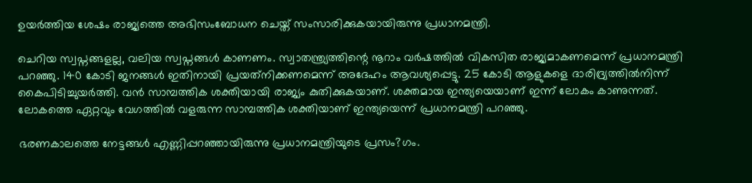ഉയര്‍ത്തിയ ശേഷം രാജ്യത്തെ അഭിസംബോധന ചെയ്ത് സംസാരിക്കുകയായിരുന്നു പ്രധാനമന്ത്രി.

ചെറിയ സ്വപ്നങ്ങളല്ല, വലിയ സ്വപ്നങ്ങള്‍ കാണണം. സ്വാതന്ത്ര്യത്തിന്റെ നൂറാം വര്‍ഷത്തില്‍ വികസിത രാജ്യമാകണമെന്ന് പ്രധാനമന്ത്രി പറഞ്ഞു. 140 കോടി ജനങ്ങള്‍ ഇതിനായി പ്രയത്‌നിക്കണമെന്ന് അദേഹം ആവശ്യപ്പെട്ടു. 25 കോടി ആളുകളെ ദാരിദ്ര്യത്തില്‍നിന്ന് കൈപിടിച്ചുയര്‍ത്തി. വന്‍ സാമ്പത്തിക ശക്തിയായി രാജ്യം കുതിക്കുകയാണ്. ശക്തമായ ഇന്ത്യയെയാണ് ഇന്ന് ലോകം കാണുന്നത്. ലോകത്തെ ഏറ്റവും വേഗത്തില്‍ വളരുന്ന സാമ്പത്തിക ശക്തിയാണ് ഇന്ത്യയെന്ന് പ്രധാനമന്ത്രി പറഞ്ഞു.

ഭരണകാലത്തെ നേട്ടങ്ങള്‍ എണ്ണിപ്പറഞ്ഞായിരുന്നു പ്രധാനമന്ത്രിയുടെ പ്രസം?ഗം.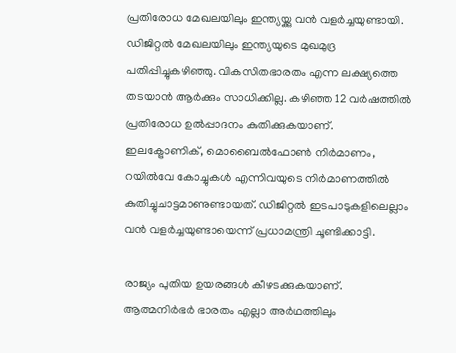പ്രതിരോധ മേഖലയിലും ഇന്ത്യയ്ക്കു വന്‍ വളര്‍ച്ചയുണ്ടായി. ഡിജിറ്റല്‍ മേഖലയിലും ഇന്ത്യയുടെ മുഖമുദ്ര പതിപ്പിച്ചുകഴിഞ്ഞു. വികസിതഭാരതം എന്ന ലക്ഷ്യത്തെ തടയാന്‍ ആര്‍ക്കും സാധിക്കില്ല. കഴിഞ്ഞ 12 വര്‍ഷത്തില്‍ പ്രതിരോധ ഉല്‍പ്പാദനം കുതിക്കുകയാണ്. ഇലക്ട്രോണിക്, മൊബൈല്‍ഫോണ്‍ നിര്‍മാണം, റയില്‍വേ കോച്ചുകള്‍ എന്നിവയുടെ നിര്‍മാണത്തില്‍ കുതിച്ചുചാട്ടമാണുണ്ടായത്. ഡിജിറ്റല്‍ ഇടപാടുകളിലെല്ലാം വന്‍ വളര്‍ച്ചയുണ്ടായെന്ന് പ്രധാമന്ത്രി ചൂണ്ടിക്കാട്ടി.

രാജ്യം പുതിയ ഉയരങ്ങള്‍ കീഴടക്കുകയാണ്. ആത്മനിര്‍ഭര്‍ ഭാരതം എല്ലാ അര്‍ഥത്തിലും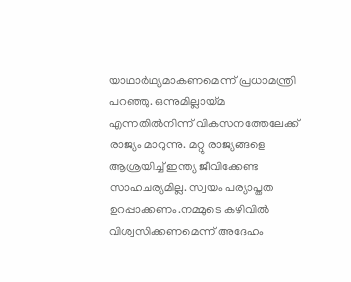യാഥാര്‍ഥ്യമാകണമെന്ന് പ്രധാമന്ത്രി പറഞ്ഞു. ഒന്നുമില്ലായ്മ എന്നതില്‍നിന്ന് വികസനത്തേലേക്ക് രാജ്യം മാറുന്നു. മറ്റു രാജ്യങ്ങളെ ആശ്രയിച്ച് ഇന്ത്യ ജീവിക്കേണ്ട സാഹചര്യമില്ല. സ്വയം പര്യാപ്തത ഉറപ്പാക്കണം.നമ്മുടെ കഴിവില്‍ വിശ്വസിക്കണമെന്ന് അദേഹം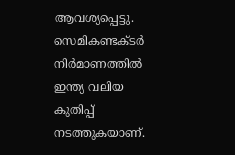ആവശ്യപ്പെട്ടു. സെമികണ്ടക്ടര്‍ നിര്‍മാണത്തില്‍ ഇന്ത്യ വലിയ കുതിപ്പ് നടത്തുകയാണ്.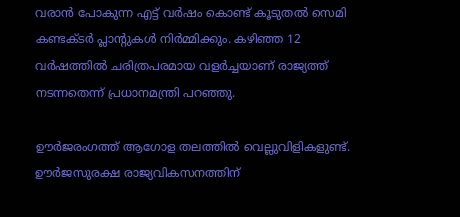വരാന്‍ പോകുന്ന എട്ട് വര്‍ഷം കൊണ്ട് കൂടുതല്‍ സെമി കണ്ടക്ടര്‍ പ്ലാന്റുകള്‍ നിര്‍മ്മിക്കും. കഴിഞ്ഞ 12 വര്‍ഷത്തില്‍ ചരിത്രപരമായ വളര്‍ച്ചയാണ് രാജ്യത്ത് നടന്നതെന്ന് പ്രധാനമന്ത്രി പറഞ്ഞു.

ഊര്‍ജരംഗത്ത് ആഗോള തലത്തില്‍ വെല്ലുവിളികളുണ്ട്. ഊര്‍ജസുരക്ഷ രാജ്യവികസനത്തിന്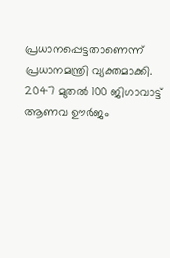പ്രധാനപ്പെട്ടതാണെന്ന് പ്രധാനമന്ത്രി വ്യക്തമാക്കി. 2047 മുതല്‍ 100 ജിഗാവാട്ട് ആണവ ഊര്‍ജം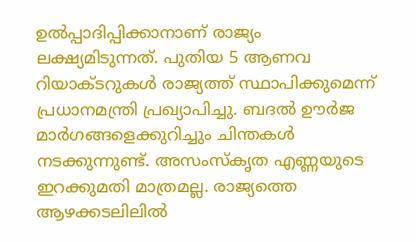ഉല്‍പ്പാദിപ്പിക്കാനാണ് രാജ്യം ലക്ഷ്യമിടുന്നത്. പുതിയ 5 ആണവ റിയാക്ടറുകള്‍ രാജ്യത്ത് സ്ഥാപിക്കുമെന്ന് പ്രധാനമന്ത്രി പ്രഖ്യാപിച്ചു. ബദല്‍ ഊര്‍ജ മാര്‍ഗങ്ങളെക്കുറിച്ചും ചിന്തകള്‍ നടക്കുന്നുണ്ട്. അസംസ്‌കൃത എണ്ണയുടെ ഇറക്കുമതി മാത്രമല്ല. രാജ്യത്തെ ആഴക്കടലിലില്‍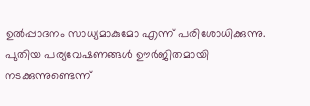ഉല്‍പ്പാദനം സാധ്യമാകുമോ എന്ന് പരിശോധിക്കുന്നു. പുതിയ പര്യവേഷണങ്ങള്‍ ഊര്‍ജിതമായി നടക്കുന്നുണ്ടെന്ന്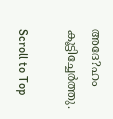അദേ?ഹം കൂട്ടിച്ചേര്‍ത്തു.

Scroll to Top